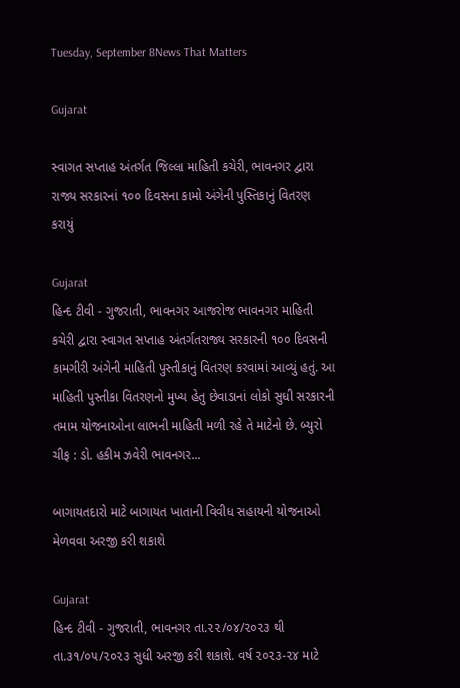Tuesday, September 8News That Matters

Gujarat

સ્વાગત સપ્તાહ અંતર્ગત જિલ્લા માહિતી કચેરી, ભાવનગર દ્વારા રાજ્ય સરકારનાં ૧૦૦ દિવસના કામો અંગેની પુસ્તિકાનું વિતરણ કરાયું

Gujarat
હિન્દ ટીવી - ગુજરાતી, ભાવનગર આજરોજ ભાવનગર માહિતી કચેરી દ્વારા સ્વાગત સપ્તાહ અંતર્ગતરાજ્ય સરકારની ૧૦૦ દિવસની કામગીરી અંગેની માહિતી પુસ્તીકાનું વિતરણ કરવામાં આવ્યું હતું. આ માહિતી પુસ્તીકા વિતરણનો મુખ્ય હેતુ છેવાડાનાં લોકો સુધી સરકારની તમામ યોજનાઓના લાભની માહિતી મળી રહે તે માટેનો છે. બ્યુરો ચીફ : ડો. હકીમ ઝવેરી ભાવનગર...

બાગાયતદારો માટે બાગાયત ખાતાની વિવીધ સહાયની યોજનાઓ મેળવવા અરજી કરી શકાશે

Gujarat
હિન્દ ટીવી - ગુજરાતી, ભાવનગર તા.૨૨/૦૪/૨૦૨૩ થી તા.૩૧/૦૫/૨૦૨૩ સુધી અરજી કરી શકાશે. વર્ષ ૨૦૨૩-૨૪ માટે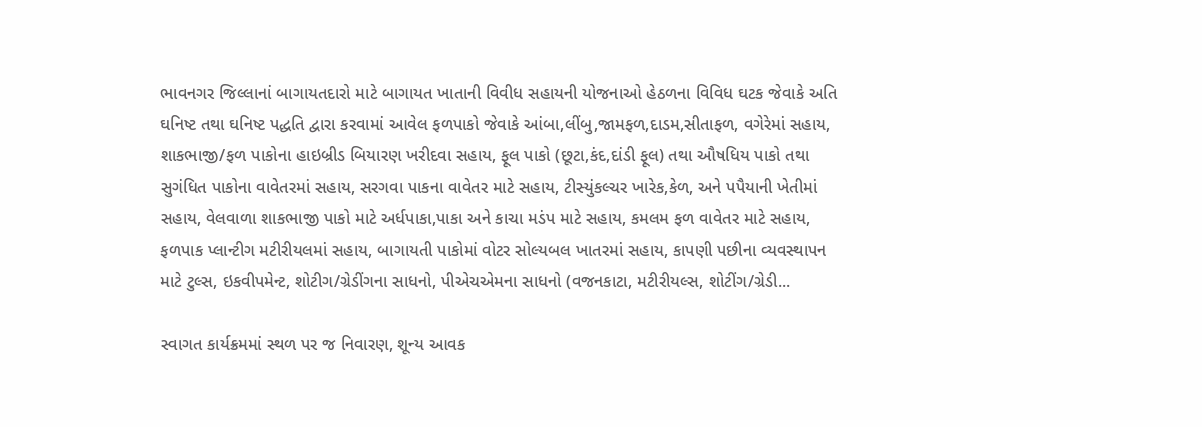ભાવનગર જિલ્લાનાં બાગાયતદારો માટે બાગાયત ખાતાની વિવીધ સહાયની યોજનાઓ હેઠળના વિવિધ ઘટક જેવાકે અતિ ઘનિષ્ટ તથા ઘનિષ્ટ પદ્ધતિ દ્વારા કરવામાં આવેલ ફળપાકો જેવાકે આંબા,લીંબુ,જામફળ,દાડમ,સીતાફળ, વગેરેમાં સહાય, શાકભાજી/ફળ પાકોના હાઇબ્રીડ બિયારણ ખરીદવા સહાય, ફૂલ પાકો (છૂટા,કંદ,દાંડી ફૂલ) તથા ઔષધિય પાકો તથા સુગંધિત પાકોના વાવેતરમાં સહાય, સરગવા પાકના વાવેતર માટે સહાય, ટીસ્યુંકલ્ચર ખારેક,કેળ, અને પપૈયાની ખેતીમાં સહાય, વેલવાળા શાકભાજી પાકો માટે અર્ધપાકા,પાકા અને કાચા મડંપ માટે સહાય, કમલમ ફળ વાવેતર માટે સહાય, ફળપાક પ્લાન્ટીગ મટીરીયલમાં સહાય, બાગાયતી પાકોમાં વોટર સોલ્યબલ ખાતરમાં સહાય, કાપણી પછીના વ્યવસ્થાપન માટે ટુલ્સ, ઇકવીપમેન્ટ, શોટીગ/ગ્રેડીંગના સાધનો, પીએચએમના સાધનો (વજનકાટા, મટીરીયલ્સ, શોટીંગ/ગ્રેડી...

સ્વાગત કાર્યક્રમમાં સ્થળ પર જ નિવારણ, શૂન્ય આવક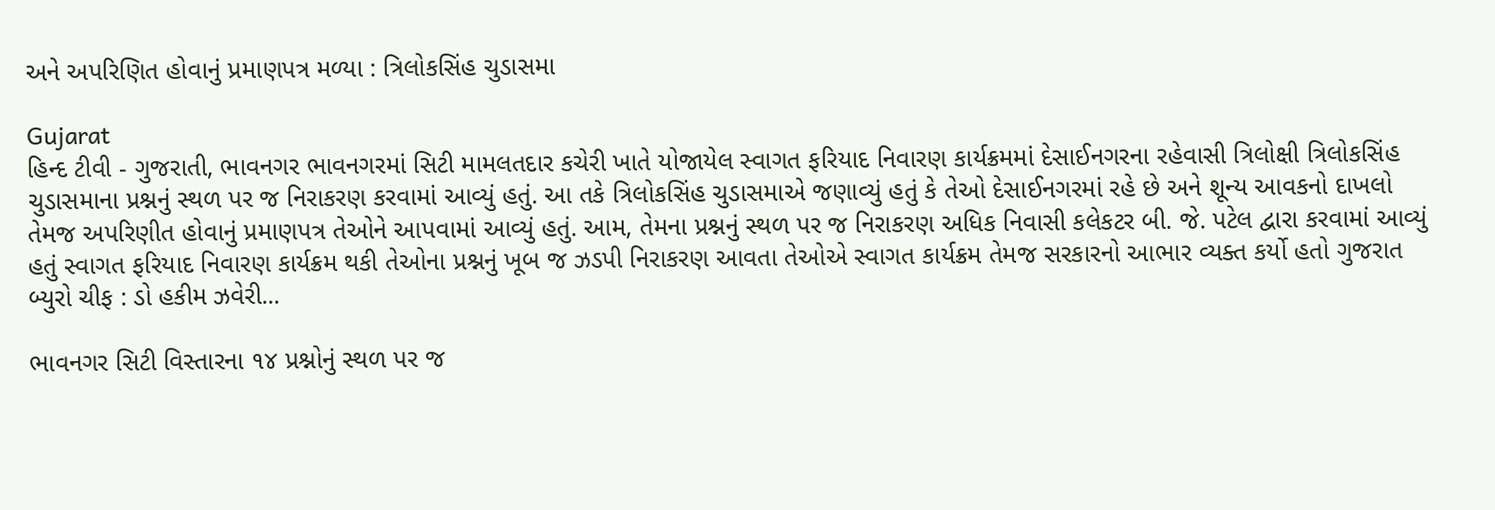અને અપરિણિત હોવાનું પ્રમાણપત્ર મળ્યા : ત્રિલોકસિંહ ચુડાસમા

Gujarat
હિન્દ ટીવી - ગુજરાતી, ભાવનગર ભાવનગરમાં સિટી મામલતદાર કચેરી ખાતે યોજાયેલ સ્વાગત ફરિયાદ નિવારણ કાર્યક્રમમાં દેસાઈનગરના રહેવાસી ત્રિલોક્ષી ત્રિલોકસિંહ ચુડાસમાના પ્રશ્નનું સ્થળ પર જ નિરાકરણ કરવામાં આવ્યું હતું. આ તકે ત્રિલોકસિંહ ચુડાસમાએ જણાવ્યું હતું કે તેઓ દેસાઈનગરમાં રહે છે અને શૂન્ય આવકનો દાખલો તેમજ અપરિણીત હોવાનું પ્રમાણપત્ર તેઓને આપવામાં આવ્યું હતું. આમ, તેમના પ્રશ્નનું સ્થળ પર જ નિરાકરણ અધિક નિવાસી કલેકટર બી. જે. પટેલ દ્વારા કરવામાં આવ્યું હતું સ્વાગત ફરિયાદ નિવારણ કાર્યક્રમ થકી તેઓના પ્રશ્નનું ખૂબ જ ઝડપી નિરાકરણ આવતા તેઓએ સ્વાગત કાર્યક્રમ તેમજ સરકારનો આભાર વ્યક્ત કર્યો હતો ગુજરાત બ્યુરો ચીફ : ડો હકીમ ઝવેરી...

ભાવનગર સિટી વિસ્તારના ૧૪ પ્રશ્નોનું સ્થળ પર જ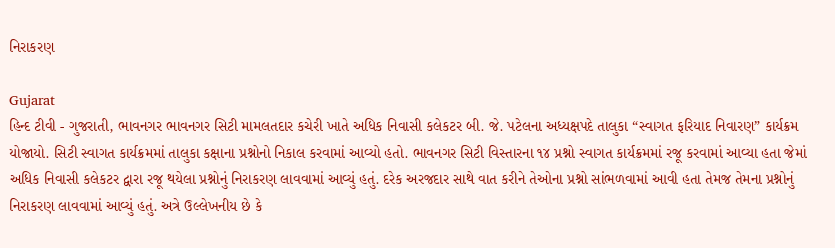નિરાકરણ

Gujarat
હિન્દ ટીવી - ગુજરાતી, ભાવનગર ભાવનગર સિટી મામલતદાર કચેરી ખાતે અધિક નિવાસી કલેકટર બી. જે. પટેલના અધ્યક્ષપદે તાલુકા “સ્વાગત ફરિયાદ નિવારણ” કાર્યક્રમ યોજાયો. સિટી સ્વાગત કાર્યક્રમમાં તાલુકા કક્ષાના પ્રશ્નોનો નિકાલ કરવામાં આવ્યો હતો. ભાવનગર સિટી વિસ્તારના ૧૪ પ્રશ્નો સ્વાગત કાર્યક્રમમાં રજૂ કરવામાં આવ્યા હતા જેમાં અધિક નિવાસી કલેકટર દ્વારા રજૂ થયેલા પ્રશ્નોનું નિરાકરણ લાવવામાં આવ્યું હતું. દરેક અરજદાર સાથે વાત કરીને તેઓના પ્રશ્નો સાંભળવામાં આવી હતા તેમજ તેમના પ્રશ્નોનું નિરાકરણ લાવવામાં આવ્યું હતું. અત્રે ઉલ્લેખનીય છે કે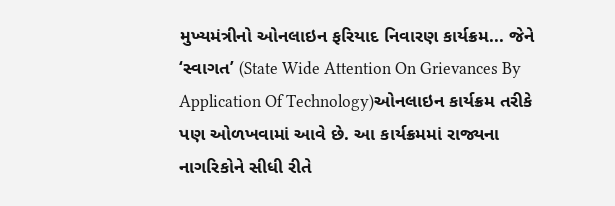મુખ્યમંત્રીનો ઓનલાઇન ફરિયાદ નિવારણ કાર્યક્રમ... જેને ‘સ્વાગત’ (State Wide Attention On Grievances By Application Of Technology)ઓનલાઇન કાર્યક્રમ તરીકે પણ ઓળખવામાં આવે છે. આ કાર્યક્રમમાં રાજ્યના નાગરિકોને સીધી રીતે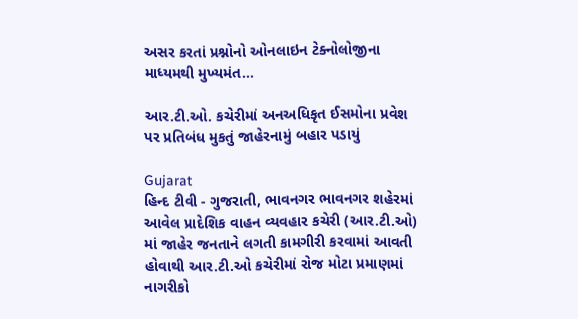અસર કરતાં પ્રશ્નોનો ઓનલાઇન ટેક્નોલોજીના માધ્યમથી મુખ્યમંત...

આર.ટી.ઓ. કચેરીમાં અનઅધિકૃત ઈસમોના પ્રવેશ પર પ્રતિબંધ મુકતું જાહેરનામું બહાર પડાયું

Gujarat
હિન્દ ટીવી - ગુજરાતી, ભાવનગર ભાવનગર શહેરમાં આવેલ પ્રાદેશિક વાહન વ્યવહાર કચેરી (આર.ટી.ઓ) માં જાહેર જનતાને લગતી કામગીરી કરવામાં આવતી હોવાથી આર.ટી.ઓ કચેરીમાં રોજ મોટા પ્રમાણમાં નાગરીકો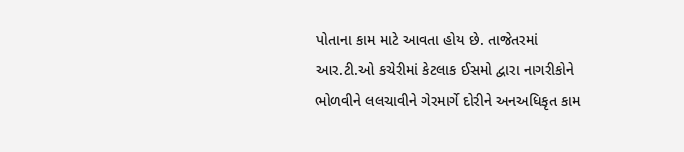પોતાના કામ માટે આવતા હોય છે. તાજેતરમાં આર.ટી.ઓ કચેરીમાં કેટલાક ઈસમો દ્વારા નાગરીકોને ભોળવીને લલચાવીને ગેરમાર્ગે દોરીને અનઅધિકૃત કામ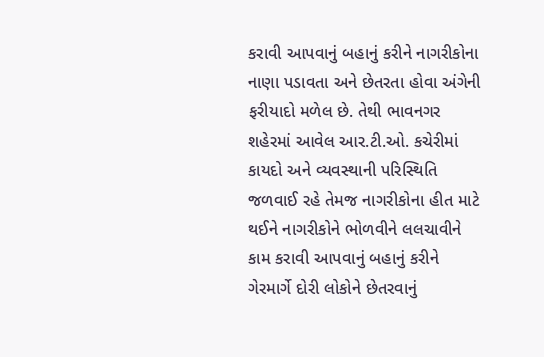કરાવી આપવાનું બહાનું કરીને નાગરીકોના નાણા પડાવતા અને છેતરતા હોવા અંગેની ફરીયાદો મળેલ છે. તેથી ભાવનગર શહેરમાં આવેલ આર.ટી.ઓ. કચેરીમાં કાયદો અને વ્યવસ્થાની પરિસ્થિતિ જળવાઈ રહે તેમજ નાગરીકોના હીત માટે થઈને નાગરીકોને ભોળવીને લલચાવીને કામ કરાવી આપવાનું બહાનું કરીને ગેરમાર્ગે દોરી લોકોને છેતરવાનું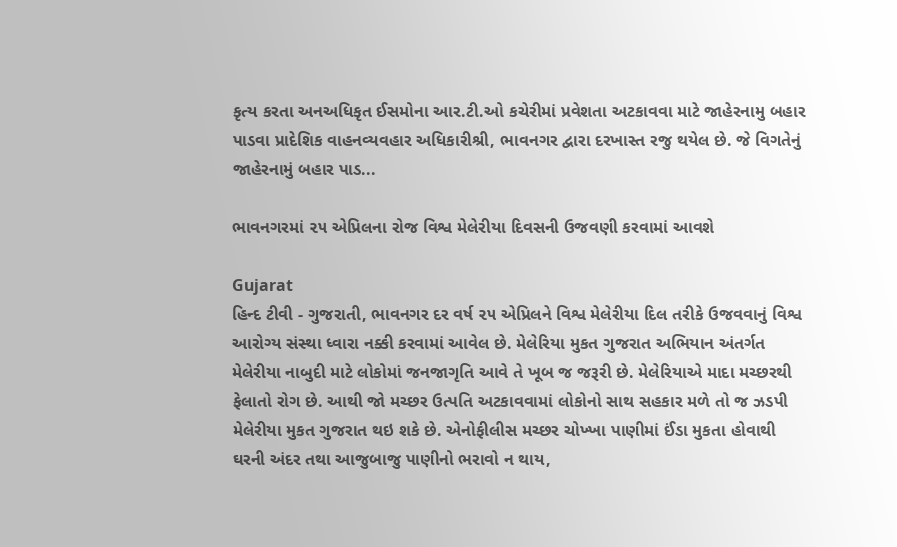કૃત્ય કરતા અનઅધિકૃત ઈસમોના આર.ટી.ઓ કચેરીમાં પ્રવેશતા અટકાવવા માટે જાહેરનામુ બહાર પાડવા પ્રાદેશિક વાહનવ્યવહાર અધિકારીશ્રી, ભાવનગર દ્વારા દરખાસ્ત રજુ થયેલ છે. જે વિગતેનું જાહેરનામું બહાર પાડ...

ભાવનગરમાં ૨૫ એપ્રિલના રોજ વિશ્વ મેલેરીયા દિવસની ઉજવણી કરવામાં આવશે

Gujarat
હિન્દ ટીવી - ગુજરાતી, ભાવનગર દર વર્ષ ૨૫ એપ્રિલને વિશ્વ મેલેરીયા દિલ તરીકે ઉજવવાનું વિશ્વ આરોગ્ય સંસ્થા ધ્વારા નક્કી કરવામાં આવેલ છે. મેલેરિયા મુકત ગુજરાત અભિયાન અંતર્ગત મેલેરીયા નાબુદી માટે લોકોમાં જનજાગૃતિ આવે તે ખૂબ જ જરૂરી છે. મેલેરિયાએ માદા મચ્છરથી ફેલાતો રોગ છે. આથી જો મચ્છર ઉત્પતિ અટકાવવામાં લોકોનો સાથ સહકાર મળે તો જ ઝડપી મેલેરીયા મુકત ગુજરાત થઇ શકે છે. એનોફીલીસ મચ્છર ચોખ્ખા પાણીમાં ઈંડા મુકતા હોવાથી ઘરની અંદર તથા આજુબાજુ પાણીનો ભરાવો ન થાય,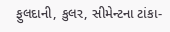ફુલદાની, કુલર, સીમેન્ટના ટાંકા-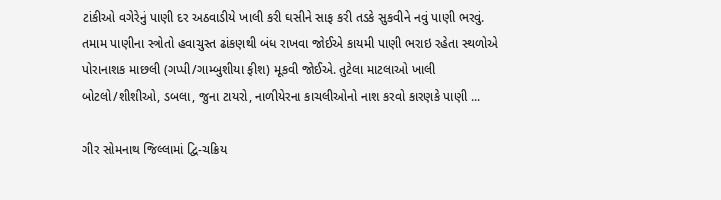ટાંકીઓ વગેરેનું પાણી દર અઠવાડીયે ખાલી કરી ઘસીને સાફ કરી તડકે સુકવીને નવું પાણી ભરવું. તમામ પાણીના સ્ત્રોતો હવાચુસ્ત ઢાંકણથી બંધ રાખવા જોઈએ કાયમી પાણી ભરાઇ રહેતા સ્થળોએ પોરાનાશક માછલી (ગપ્પી/ગામ્બુશીયા ફીશ) મૂકવી જોઈએ. તુટેલા માટલાઓ ખાલી બોટલો/શીશીઓ, ડબલા, જુના ટાયરો, નાળીયેરના કાચલીઓનો નાશ કરવો કારણકે પાણી ...

ગીર સોમનાથ જિલ્લામાં દ્વિ-ચક્રિય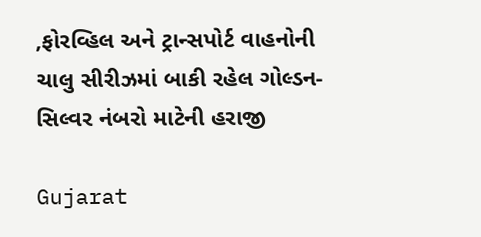,ફોરવ્હિલ અને ટ્રાન્સપોર્ટ વાહનોની ચાલુ સીરીઝમાં બાકી રહેલ ગોલ્ડન-સિલ્વર નંબરો માટેની હરાજી

Gujarat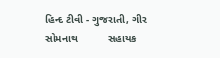હિન્દ ટીવી - ગુજરાતી, ગીર સોમનાથ          સહાયક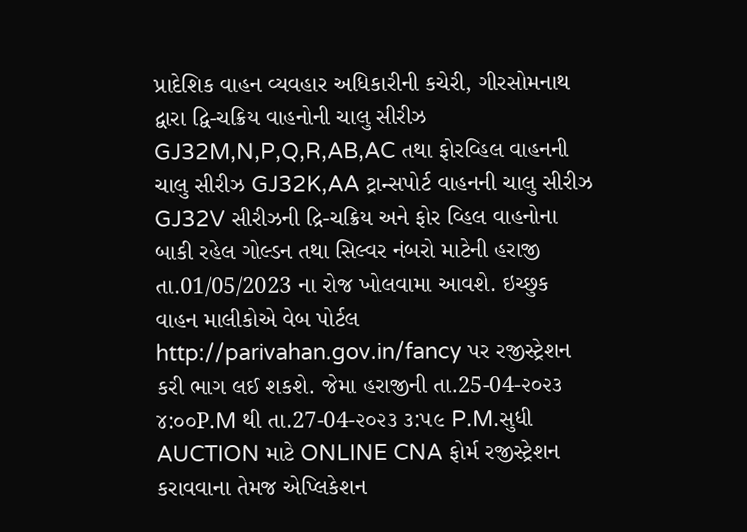પ્રાદેશિક વાહન વ્યવહાર અધિકારીની કચેરી, ગીરસોમનાથ દ્વારા દ્વિ-ચક્રિય વાહનોની ચાલુ સીરીઝ GJ32M,N,P,Q,R,AB,AC તથા ફોરવ્હિલ વાહનની ચાલુ સીરીઝ GJ32K,AA ટ્રાન્સપોર્ટ વાહનની ચાલુ સીરીઝ GJ32V સીરીઝની દ્રિ-ચક્રિય અને ફોર વ્હિલ વાહનોના બાકી રહેલ ગોલ્ડન તથા સિલ્વર નંબરો માટેની હરાજી તા.01/05/2023 ના રોજ ખોલવામા આવશે. ઇચ્છુક વાહન માલીકોએ વેબ પોર્ટલ http://parivahan.gov.in/fancy પર રજીસ્ટ્રેશન કરી ભાગ લઈ શકશે. જેમા હરાજીની તા.25-04-૨૦૨૩ ૪:૦૦P.M થી તા.27-04-૨૦૨૩ ૩:૫૯ P.M.સુધી AUCTION માટે ONLINE CNA ફોર્મ રજીસ્ટ્રેશન કરાવવાના તેમજ એપ્લિકેશન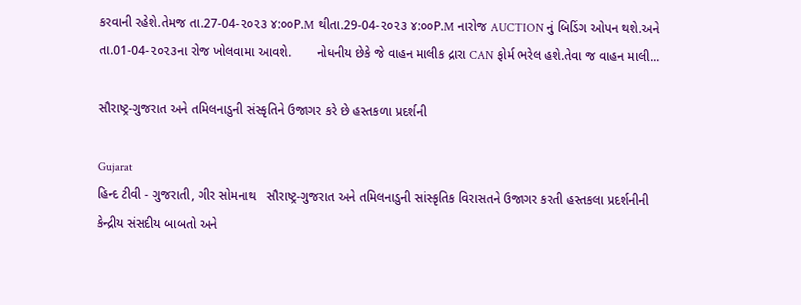કરવાની રહેશે.તેમજ તા.27-04-૨૦૨૩ ૪:૦૦P.M થીતા.29-04-૨૦૨૩ ૪:૦૦P.M નારોજ AUCTION નું બિડિંગ ઓપન થશે.અને તા.01-04-૨૦૨૩ના રોજ ખોલવામા આવશે.       નોધનીય છેકે જે વાહન માલીક દ્રારા CAN ફોર્મ ભરેલ હશે.તેવા જ વાહન માલી...

સૌરાષ્ટ્ર-ગુજરાત અને તમિલનાડુની સંસ્કૃતિને ઉજાગર કરે છે હસ્તકળા પ્રદર્શની

Gujarat
હિન્દ ટીવી - ગુજરાતી, ગીર સોમનાથ   સૌરાષ્ટ્ર-ગુજરાત અને તમિલનાડુની સાંસ્કૃતિક વિરાસતને ઉજાગર કરતી હસ્તકલા પ્રદર્શનીની કેન્દ્રીય સંસદીય બાબતો અને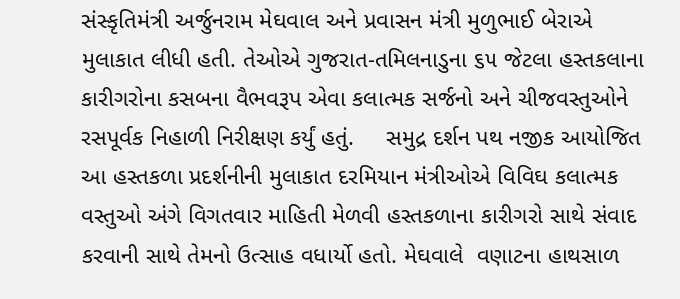સંસ્કૃતિમંત્રી અર્જુનરામ મેઘવાલ અને પ્રવાસન મંત્રી મુળુભાઈ બેરાએ મુલાકાત લીધી હતી. તેઓએ ગુજરાત-તમિલનાડુના ૬૫ જેટલા હસ્તકલાના કારીગરોના કસબના વૈભવરૂપ એવા કલાત્મક સર્જનો અને ચીજવસ્તુઓને રસપૂર્વક નિહાળી નિરીક્ષણ કર્યું હતું.     સમુદ્ર દર્શન પથ નજીક આયોજિત આ હસ્તકળા પ્રદર્શનીની મુલાકાત દરમિયાન મંત્રીઓએ વિવિઘ કલાત્મક વસ્તુઓ અંગે વિગતવાર માહિતી મેળવી હસ્તકળાના કારીગરો સાથે સંવાદ કરવાની સાથે તેમનો ઉત્સાહ વધાર્યો હતો. મેઘવાલે  વણાટના હાથસાળ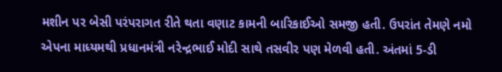મશીન પર બેસી પરંપરાગત રીતે થતા વણાટ કામની બારિકાઈઓ સમજી હતી. ઉપરાંત તેમણે નમો એપના માધ્યમથી પ્રધાનમંત્રી નરેન્દ્રભાઈ મોદી સાથે તસવીર પણ મેળવી હતી. અંતમાં 5-ડી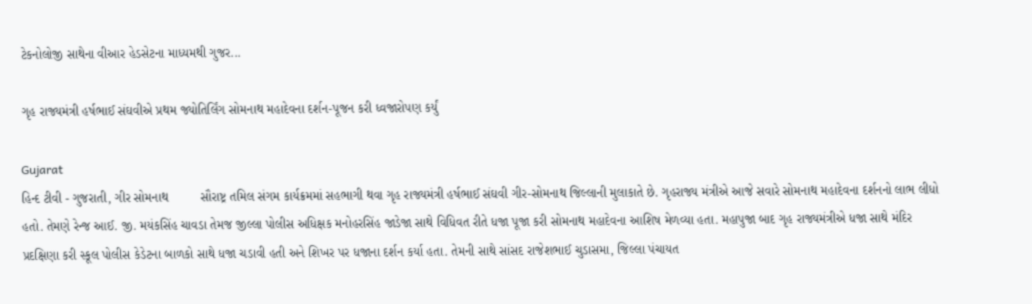ટેકનોલોજી સાથેના વીઆર હેડસેટના માધ્યમથી ગુજર...

ગૃહ રાજ્યમંત્રી હર્ષભાઈ સંઘવીએ પ્રથમ જ્યોતિર્લિંગ સોમનાથ મહાદેવના દર્શન-પૂજન કરી ધ્વજારોપણ કર્યું

Gujarat
હિન્દ ટીવી - ગુજરાતી, ગીર સોમનાથ         સૌરાષ્ટ્ર તમિલ સંગમ કાર્યક્રમમાં સહભાગી થવા ગૃહ રાજ્યમંત્રી હર્ષભાઈ સંઘવી ગીર-સોમનાથ જિલ્લાની મુલાકાતે છે. ગૃહરાજ્ય મંત્રીએ આજે સવારે સોમનાથ મહાદેવના દર્શનનો લાભ લીધો હતો. તેમણે રેન્જ આઈ. જી. મયંકસિંહ ચાવડા તેમજ જીલ્લા પોલીસ અધિક્ષક મનોહરસિંહ જાડેજા સાથે વિધિવત રીતે ધજા પૂજા કરી સોમનાથ મહાદેવના આશિષ મેળવ્યા હતા. મહાપુજા બાદ ગૃહ રાજ્યમંત્રીએ ધજા સાથે મંદિર પ્રદક્ષિણા કરી સ્કૂલ પોલીસ કેડેટના બાળકો સાથે ધજા ચડાવી હતી અને શિખર પર ધજાના દર્શન કર્યા હતા. તેમની સાથે સાંસદ રાજેશભાઈ ચુડાસમા, જિલ્લા પંચાયત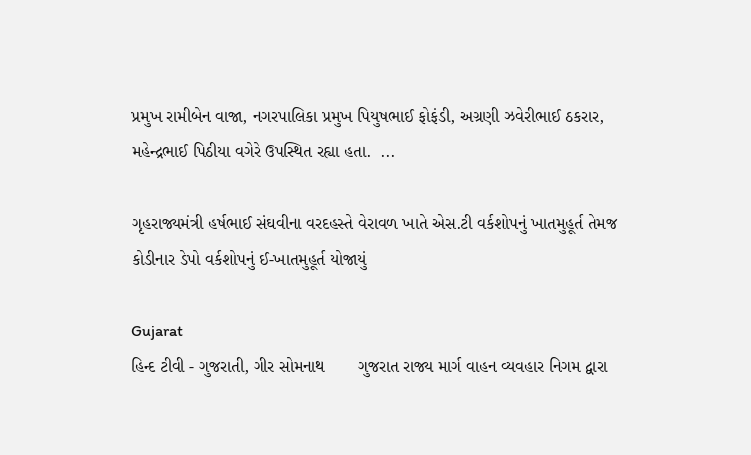પ્રમુખ રામીબેન વાજા, નગરપાલિકા પ્રમુખ પિયુષભાઈ ફોફંડી, અગ્રણી ઝવેરીભાઈ ઠકરાર, મહેન્દ્રભાઈ પિઠીયા વગેરે ઉપસ્થિત રહ્યા હતા.  ...

ગૃહરાજ્યમંત્રી હર્ષભાઈ સંઘવીના વરદહસ્તે વેરાવળ ખાતે એસ.ટી વર્કશોપનું ખાતમુહૂર્ત તેમજ કોડીનાર ડેપો વર્કશોપનું ઈ-ખાતમુહૂર્ત યોજાયું

Gujarat
હિન્દ ટીવી - ગુજરાતી, ગીર સોમનાથ       ગુજરાત રાજ્ય માર્ગ વાહન વ્યવહાર નિગમ દ્વારા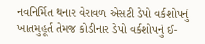નવનિર્મિત થનાર વેરાવળ એસટી ડેપો વર્કશોપનું ખાતમુહૂર્ત તેમજ કોડીનાર ડેપો વર્કશોપનું ઈ-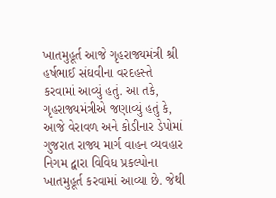ખાતમુહૂર્ત આજે ગૃહરાજ્યમંત્રી શ્રી હર્ષભાઈ સંઘવીના વરદહસ્તે કરવામાં આવ્યું હતું. આ તકે, ગૃહરાજ્યમંત્રીએ જણાવ્યું હતું કે, આજે વેરાવળ અને કોડીનાર ડેપોમાં ગુજરાત રાજ્ય માર્ગ વાહન વ્યવહાર નિગમ દ્વારા વિવિધ પ્રકલ્પોના ખાતમુહૂર્ત કરવામાં આવ્યા છે. જેથી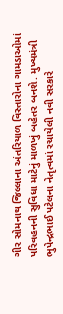ગીર સોમનાથ જિલ્લાના અંતરિયાળ વિસ્તારોના ગામડાઓમાં પરિવહનની સુવિધા માટેનું માળખું બહેતર બનશે. મુખ્યમંત્રી ભુપેન્દ્રભાઈ પટેલના નેતૃત્વમાં રચાયેલી નવી સરકારે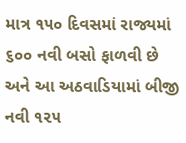માત્ર ૧૫૦ દિવસમાં રાજ્યમાં ૬૦૦ નવી બસો ફાળવી છે અને આ અઠવાડિયામાં બીજી નવી ૧૨૫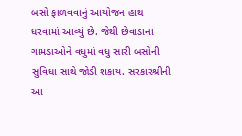બસો ફાળવવાનું આયોજન હાથ ધરવામાં આવ્યું છે. જેથી છેવાડાના ગામડાઓને વધુમાં વધુ સારી બસોની સુવિધા સાથે જોડી શકાય. સરકારશ્રીની આ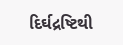દિર્ઘદ્રષ્ટિથી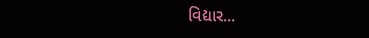વિદ્યાર...